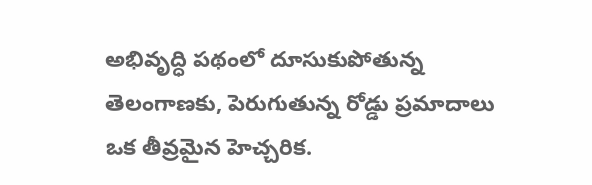అభివృద్ధి పథంలో దూసుకుపోతున్న
తెలంగాణకు, పెరుగుతున్న రోడ్డు ప్రమాదాలు
ఒక తీవ్రమైన హెచ్చరిక.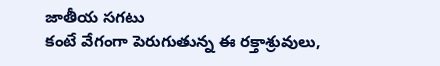జాతీయ సగటు
కంటే వేగంగా పెరుగుతున్న ఈ రక్తాశ్రువులు,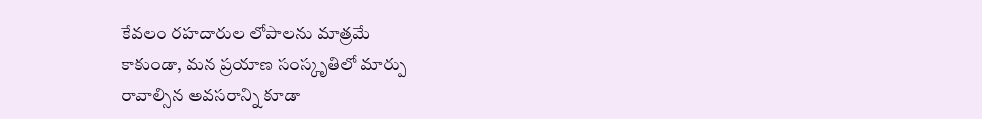కేవలం రహదారుల లోపాలను మాత్రమే
కాకుండా, మన ప్రయాణ సంస్కృతిలో మార్పు
రావాల్సిన అవసరాన్ని కూడా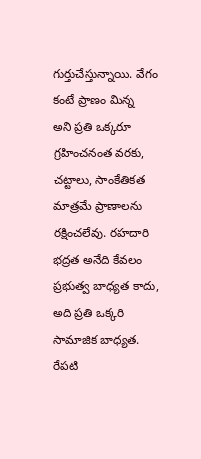గుర్తుచేస్తున్నాయి. వేగం కంటే ప్రాణం మిన్న
అని ప్రతి ఒక్కరూ గ్రహించనంత వరకు,
చట్టాలు, సాంకేతికత మాత్రమే ప్రాణాలను
రక్షించలేవు. రహదారి భద్రత అనేది కేవలం
ప్రభుత్వ బాధ్యత కాదు, అది ప్రతి ఒక్కరి
సామాజిక బాధ్యత. రేపటి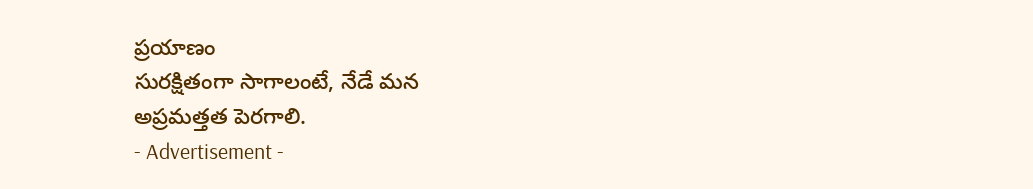ప్రయాణం
సురక్షితంగా సాగాలంటే, నేడే మన
అప్రమత్తత పెరగాలి.
- Advertisement -